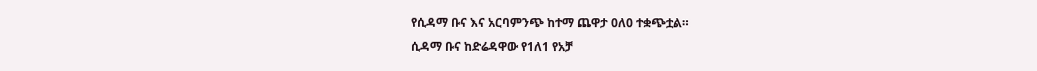የሲዳማ ቡና እና አርባምንጭ ከተማ ጨዋታ 0ለ0 ተቋጭቷል።
ሲዳማ ቡና ከድሬዳዋው የ1ለ1 የአቻ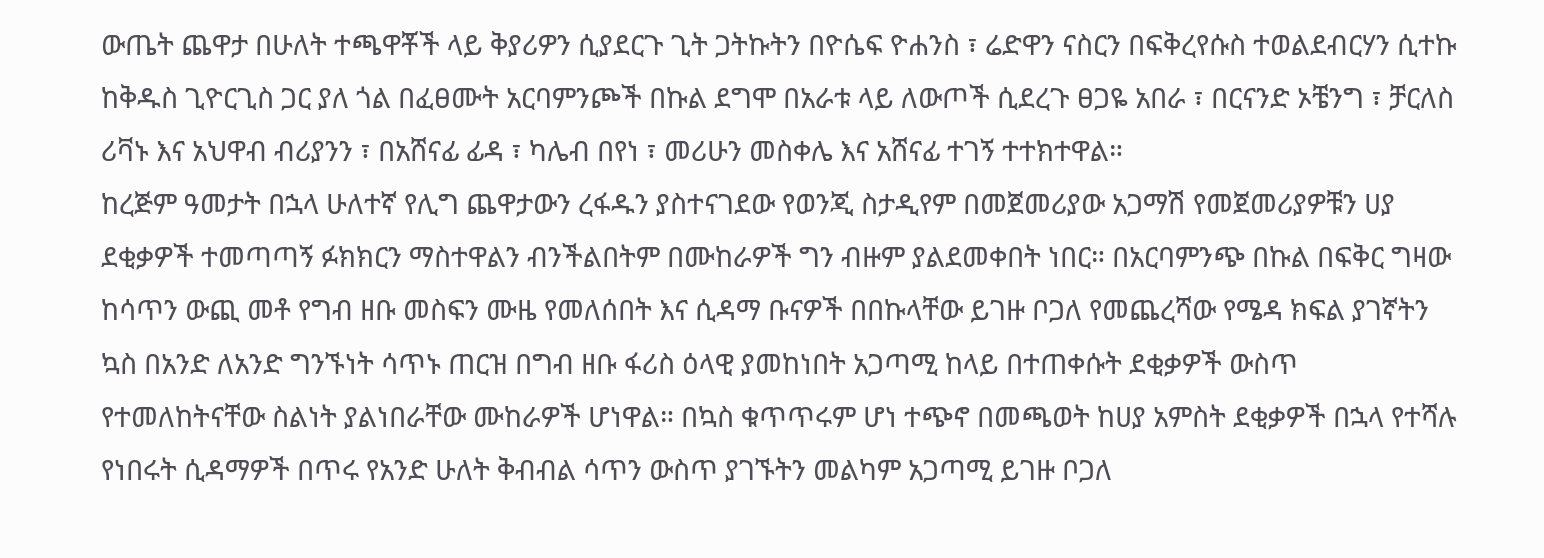ውጤት ጨዋታ በሁለት ተጫዋቾች ላይ ቅያሪዎን ሲያደርጉ ጊት ጋትኩትን በዮሴፍ ዮሐንስ ፣ ሬድዋን ናስርን በፍቅረየሱስ ተወልደብርሃን ሲተኩ ከቅዱስ ጊዮርጊስ ጋር ያለ ጎል በፈፀሙት አርባምንጮች በኩል ደግሞ በአራቱ ላይ ለውጦች ሲደረጉ ፀጋዬ አበራ ፣ በርናንድ ኦቼንግ ፣ ቻርለስ ሪቫኑ እና አህዋብ ብሪያንን ፣ በአሸናፊ ፊዳ ፣ ካሌብ በየነ ፣ መሪሁን መስቀሌ እና አሸናፊ ተገኝ ተተክተዋል።
ከረጅም ዓመታት በኋላ ሁለተኛ የሊግ ጨዋታውን ረፋዱን ያስተናገደው የወንጂ ስታዲየም በመጀመሪያው አጋማሽ የመጀመሪያዎቹን ሀያ ደቂቃዎች ተመጣጣኝ ፉክክርን ማስተዋልን ብንችልበትም በሙከራዎች ግን ብዙም ያልደመቀበት ነበር። በአርባምንጭ በኩል በፍቅር ግዛው ከሳጥን ውጪ መቶ የግብ ዘቡ መስፍን ሙዜ የመለሰበት እና ሲዳማ ቡናዎች በበኩላቸው ይገዙ ቦጋለ የመጨረሻው የሜዳ ክፍል ያገኛትን ኳስ በአንድ ለአንድ ግንኙነት ሳጥኑ ጠርዝ በግብ ዘቡ ፋሪስ ዕላዊ ያመከነበት አጋጣሚ ከላይ በተጠቀሱት ደቂቃዎች ውስጥ የተመለከትናቸው ስልነት ያልነበራቸው ሙከራዎች ሆነዋል። በኳስ ቁጥጥሩም ሆነ ተጭኖ በመጫወት ከሀያ አምስት ደቂቃዎች በኋላ የተሻሉ የነበሩት ሲዳማዎች በጥሩ የአንድ ሁለት ቅብብል ሳጥን ውስጥ ያገኙትን መልካም አጋጣሚ ይገዙ ቦጋለ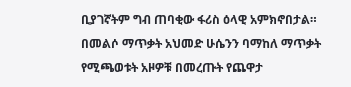ቢያገኛትም ግብ ጠባቂው ፋሪስ ዕላዊ አምክኖበታል።
በመልሶ ማጥቃት አህመድ ሁሴንን ባማከለ ማጥቃት የሚጫወቱት አዞዎቹ በመረጡት የጨዋታ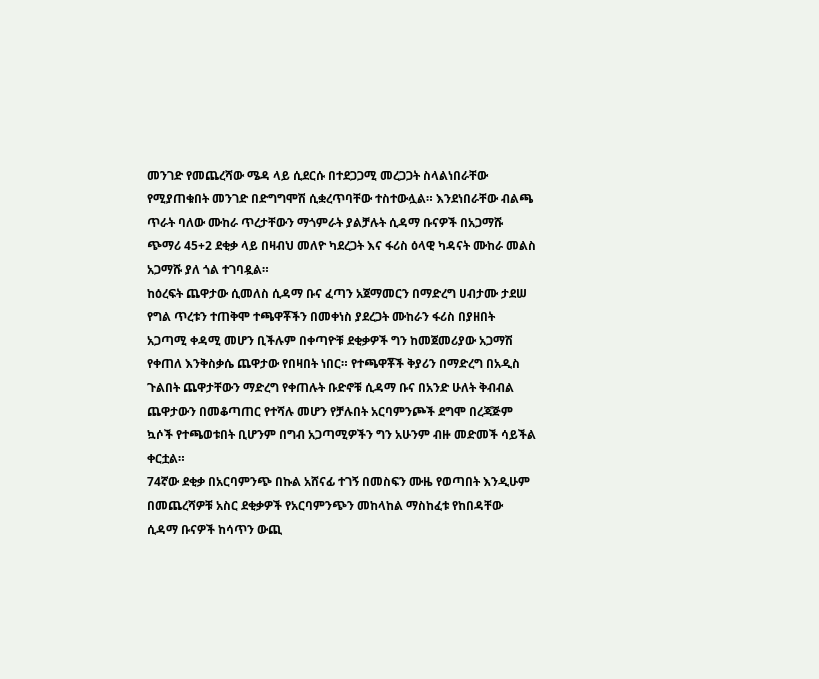መንገድ የመጨረሻው ሜዳ ላይ ሲደርሱ በተደጋጋሚ መረጋጋት ስላልነበራቸው የሚያጠቁበት መንገድ በድግግሞሽ ሲቋረጥባቸው ተስተውሏል። እንደነበራቸው ብልጫ ጥራት ባለው ሙከራ ጥረታቸውን ማጎምራት ያልቻሉት ሲዳማ ቡናዎች በአጋማሹ ጭማሪ 45+2 ደቂቃ ላይ በዛብህ መለዮ ካደረጋት እና ፋሪስ ዕላዊ ካዳናት ሙከራ መልስ አጋማሹ ያለ ጎል ተገባዷል።
ከዕረፍት ጨዋታው ሲመለስ ሲዳማ ቡና ፈጣን አጀማመርን በማድረግ ሀብታሙ ታደሠ የግል ጥረቱን ተጠቅሞ ተጫዋቾችን በመቀነስ ያደረጋት ሙከራን ፋሪስ በያዘበት አጋጣሚ ቀዳሚ መሆን ቢችሉም በቀጣዮቹ ደቂቃዎች ግን ከመጀመሪያው አጋማሽ የቀጠለ እንቅስቃሴ ጨዋታው የበዛበት ነበር። የተጫዋቾች ቅያሪን በማድረግ በአዲስ ጉልበት ጨዋታቸውን ማድረግ የቀጠሉት ቡድኖቹ ሲዳማ ቡና በአንድ ሁለት ቅብብል ጨዋታውን በመቆጣጠር የተሻሉ መሆን የቻሉበት አርባምንጮች ደግሞ በረጃጅም ኳሶች የተጫወቱበት ቢሆንም በግብ አጋጣሚዎችን ግን አሁንም ብዙ መድመች ሳይችል ቀርቷል።
74ኛው ደቂቃ በአርባምንጭ በኩል አሸናፊ ተገኝ በመስፍን ሙዜ የወጣበት እንዲሁም በመጨረሻዎቹ አስር ደቂቃዎች የአርባምንጭን መከላከል ማስከፈቱ የከበዳቸው ሲዳማ ቡናዎች ከሳጥን ውጪ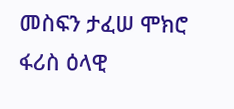መስፍን ታፈሠ ሞክሮ ፋሪስ ዕላዊ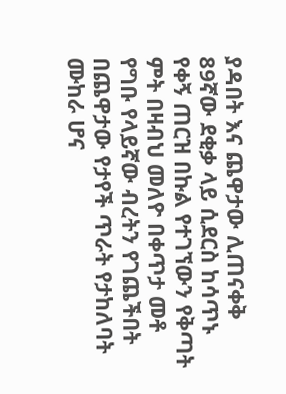ያዳበት እና ጨዋታው ሊጠናቀቅ 89ኛው ደቂቃ ላይ ሲደርስ ከሳጥኑ የቀኝ ጠርዝ በኩል የተገኘውን የቅጣት ምት በዛብህ መለዮ በቀጥታ መቶ የግቡ የላይኛው ብረትን የገጨችበት በጨዋታው የታየች ጥራት የታከለባት ሙከራ ሆና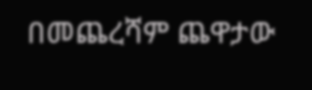በመጨረሻም ጨዋታው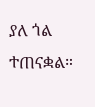ያለ ጎል ተጠናቋል።